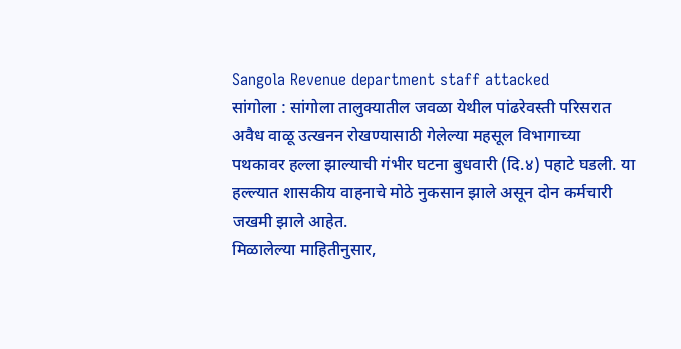Sangola Revenue department staff attacked
सांगोला : सांगोला तालुक्यातील जवळा येथील पांढरेवस्ती परिसरात अवैध वाळू उत्खनन रोखण्यासाठी गेलेल्या महसूल विभागाच्या पथकावर हल्ला झाल्याची गंभीर घटना बुधवारी (दि.४) पहाटे घडली. या हल्ल्यात शासकीय वाहनाचे मोठे नुकसान झाले असून दोन कर्मचारी जखमी झाले आहेत.
मिळालेल्या माहितीनुसार,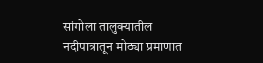सांगोला तालुक्यातील नदीपात्रातून मोठ्या प्रमाणात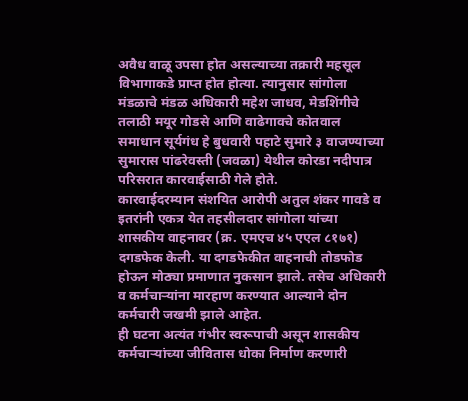अवैध वाळू उपसा होत असल्याच्या तक्रारी महसूल विभागाकडे प्राप्त होत होत्या. त्यानुसार सांगोला मंडळाचे मंडळ अधिकारी महेश जाधव, मेडशिंगीचे तलाठी मयूर गोडसे आणि वाढेगावचे कोतवाल समाधान सूर्यगंध हे बुधवारी पहाटे सुमारे ३ वाजण्याच्या सुमारास पांढरेवस्ती (जवळा) येथील कोरडा नदीपात्र परिसरात कारवाईसाठी गेले होते.
कारवाईदरम्यान संशयित आरोपी अतुल शंकर गावडे व इतरांनी एकत्र येत तहसीलदार सांगोला यांच्या शासकीय वाहनावर (क्र. एमएच ४५ एएल ८१७१) दगडफेक केली. या दगडफेकीत वाहनाची तोडफोड होऊन मोठ्या प्रमाणात नुकसान झाले. तसेच अधिकारी व कर्मचाऱ्यांना मारहाण करण्यात आल्याने दोन कर्मचारी जखमी झाले आहेत.
ही घटना अत्यंत गंभीर स्वरूपाची असून शासकीय कर्मचाऱ्यांच्या जीवितास धोका निर्माण करणारी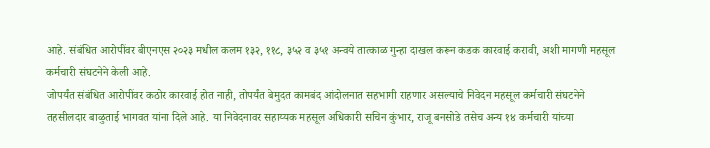आहे. संबंधित आरोपींवर बीएनएस २०२३ मधील कलम १३२, ११८, ३५२ व ३५१ अन्वये तात्काळ गुन्हा दाखल करून कडक कारवाई करावी, अशी मागणी महसूल कर्मचारी संघटनेने केली आहे.
जोपर्यंत संबंधित आरोपींवर कठोर कारवाई होत नाही, तोपर्यंत बेमुदत कामबंद आंदोलनात सहभागी राहणार असल्याचे निवेदन महसूल कर्मचारी संघटनेने तहसीलदार बाळुताई भागवत यांना दिले आहे. या निवेदनावर सहाय्यक महसूल अधिकारी सचिन कुंभार, राजू बनसोडे तसेच अन्य १४ कर्मचारी यांच्या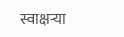स्वाक्षऱ्या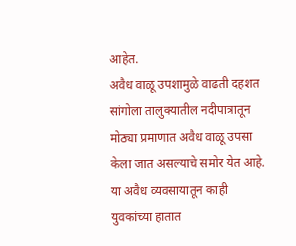आहेत.
अवैध वाळू उपशामुळे वाढती दहशत
सांगोला तालुक्यातील नदीपात्रातून मोठ्या प्रमाणात अवैध वाळू उपसा केला जात असल्याचे समोर येत आहे. या अवैध व्यवसायातून काही युवकांच्या हातात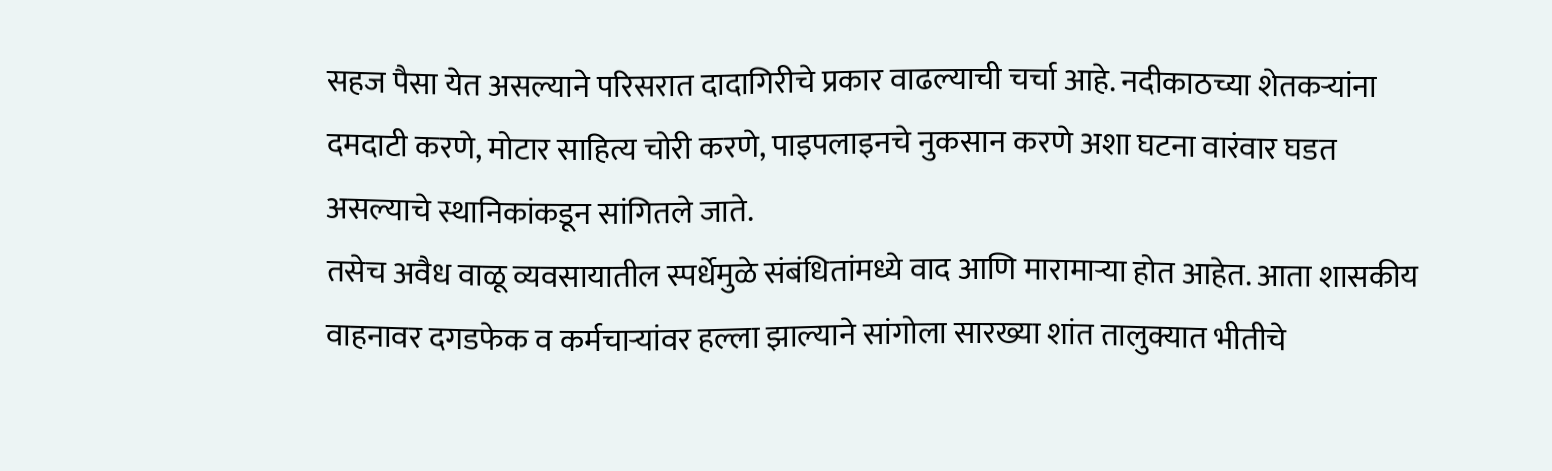सहज पैसा येत असल्याने परिसरात दादागिरीचे प्रकार वाढल्याची चर्चा आहे. नदीकाठच्या शेतकऱ्यांना दमदाटी करणे, मोटार साहित्य चोरी करणे, पाइपलाइनचे नुकसान करणे अशा घटना वारंवार घडत असल्याचे स्थानिकांकडून सांगितले जाते.
तसेच अवैध वाळू व्यवसायातील स्पर्धेमुळे संबंधितांमध्ये वाद आणि मारामाऱ्या होत आहेत. आता शासकीय वाहनावर दगडफेक व कर्मचाऱ्यांवर हल्ला झाल्याने सांगोला सारख्या शांत तालुक्यात भीतीचे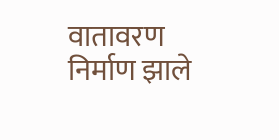वातावरण निर्माण झाले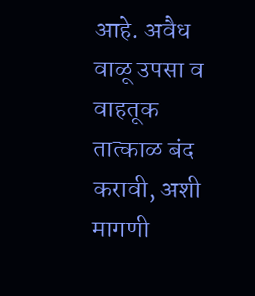आहे. अवैध वाळू उपसा व वाहतूक तात्काळ बंद करावी, अशी मागणी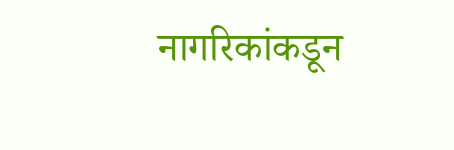नागरिकांकडून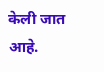केली जात आहे.